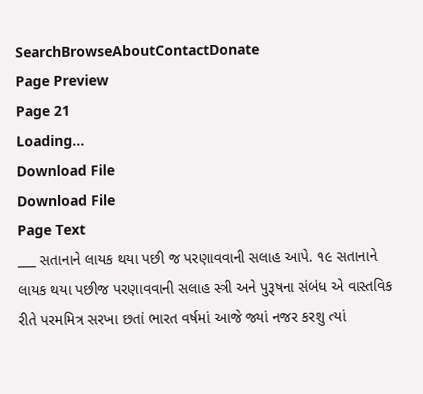SearchBrowseAboutContactDonate
Page Preview
Page 21
Loading...
Download File
Download File
Page Text
___ સતાનાને લાયક થયા પછી જ પરણાવવાની સલાહ આપે. ૧૯ સતાનાને લાયક થયા પછીજ પરણાવવાની સલાહ સ્ત્રી અને પુરૂષના સંબંધ એ વાસ્તવિક રીતે પરમમિત્ર સરખા છતાં ભારત વર્ષમાં આજે જ્યાં નજર કરશુ ત્યાં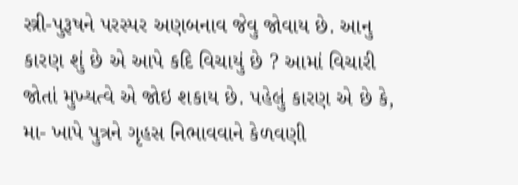સ્ત્રી-પુરૂષને પરસ્પર અણબનાવ જેવુ જોવાય છે. આનુ કારણ શું છે એ આપે કદિ વિચાયું છે ? આમાં વિચારી જોતાં મુખ્યત્વે એ જોઇ શકાય છે. પહેલું કારણ એ છે કે, મા- ખાપે પુત્રને ગૃહસ નિભાવવાને કેળવણી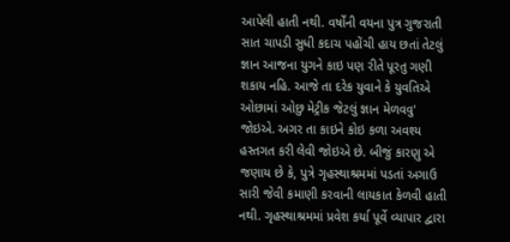આપેલી હાતી નથી. વર્ષોંની વયના પુત્ર ગુજરાતી સાત ચાપડી સુધી કદાચ પહોંચી હાય છતાં તેટલું જ્ઞાન આજના યુગને કાઇ પણ રીતે પૂરતુ ગણી શકાય નહિ. આજે તા દરેક યુવાને કે યુવતિએ ઓછામાં ઓછુ મેટ્રીક જેટલું જ્ઞાન મેળવવુ' જોઇએ. અગર તા કાઇને કોઇ કળા અવશ્ય હસ્તગત કરી લેવી જોઇએ છે. બીજું કારણુ એ જણાય છે કે, પુત્રે ગૃહસ્થાશ્રમમાં પડતાં અગાઉ સારી જેવી કમાણી કરવાની લાયકાત કેળવી હાતી નથી. ગૃહસ્થાશ્રમમાં પ્રવેશ કર્યા પૂર્વે વ્યાપાર દ્વારા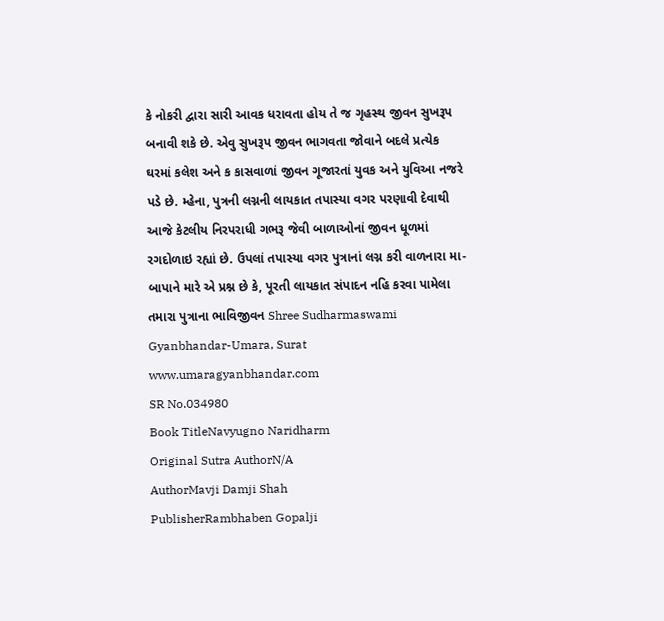કે નોકરી દ્વારા સારી આવક ધરાવતા હોય તે જ ગૃહસ્થ જીવન સુખરૂપ બનાવી શકે છે. એવુ સુખરૂપ જીવન ભાગવતા જોવાને બદલે પ્રત્યેક ઘરમાં કલેશ અને ક કાસવાળાં જીવન ગૂજારતાં યુવક અને યુવિઆ નજરે પડે છે. મ્હેના, પુત્રની લગ્નની લાયકાત તપાસ્યા વગર પરણાવી દેવાથી આજે કેટલીય નિરપરાધી ગભરૂ જેવી બાળાઓનાં જીવન ધૂળમાં રગદોળાઇ રહ્યાં છે. ઉપલાં તપાસ્યા વગર પુત્રાનાં લગ્ન કરી વાળનારા મા-બાપાને મારે એ પ્રશ્ન છે કે, પૂરતી લાયકાત સંપાદન નહિ કરવા પામેલા તમારા પુત્રાના ભાવિજીવન Shree Sudharmaswami Gyanbhandar-Umara, Surat www.umaragyanbhandar.com
SR No.034980
Book TitleNavyugno Naridharm
Original Sutra AuthorN/A
AuthorMavji Damji Shah
PublisherRambhaben Gopalji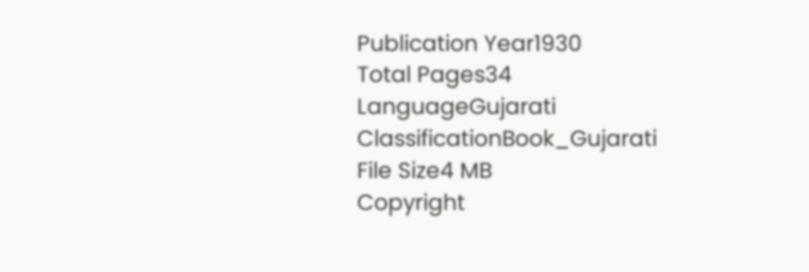Publication Year1930
Total Pages34
LanguageGujarati
ClassificationBook_Gujarati
File Size4 MB
Copyright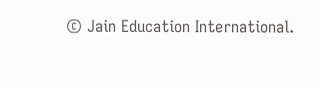© Jain Education International.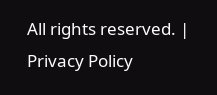All rights reserved. | Privacy Policy